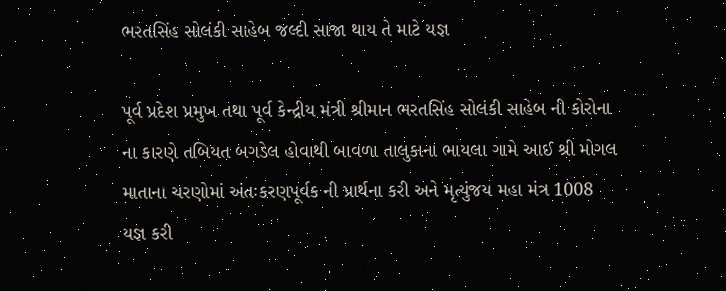ભરતસિંહ સોલંકી સાહેબ જલ્દી સાજા થાય તે માટે યજ્ઞ

પૂર્વ પ્રદેશ પ્રમુખ તથા પૂર્વ કેન્દ્રીય મંત્રી શ્રીમાન ભરતસિંહ સોલંકી સાહેબ ની કોરોના ના કારણે તબિયત બગડેલ હોવાથી બાવળા તાલુકાના ભાયલા ગામે આઈ શ્રી મોગલ માતાના ચરણોમાં અંતઃકરણપૂર્વક ની પ્રાર્થના કરી અને મૃત્યુંજય મહા મંત્ર 1008 યજ્ઞ કરી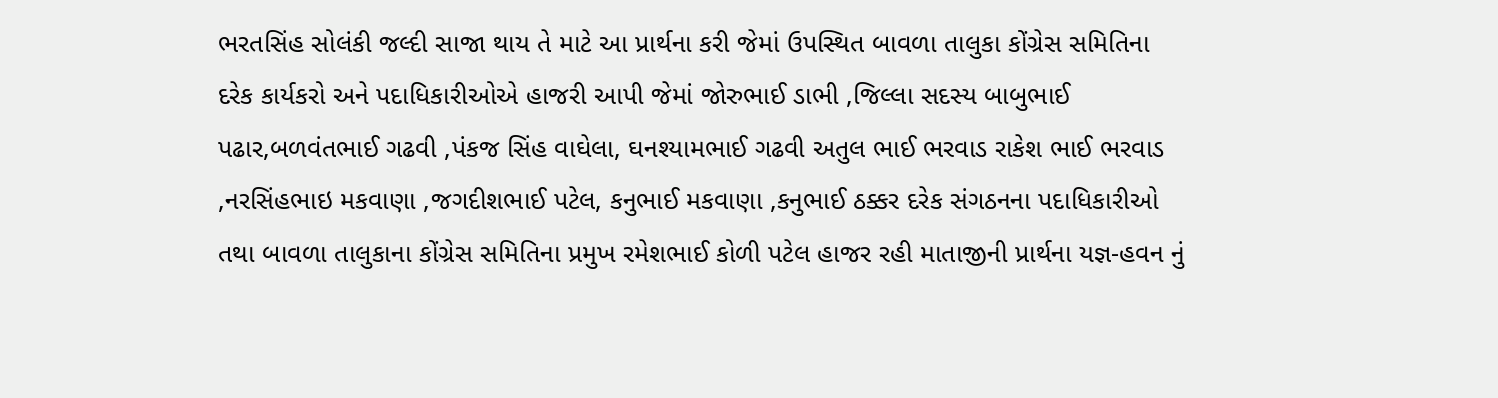ભરતસિંહ સોલંકી જલ્દી સાજા થાય તે માટે આ પ્રાર્થના કરી જેમાં ઉપસ્થિત બાવળા તાલુકા કોંગ્રેસ સમિતિના દરેક કાર્યકરો અને પદાધિકારીઓએ હાજરી આપી જેમાં જોરુભાઈ ડાભી ,જિલ્લા સદસ્ય બાબુભાઈ પઢાર,બળવંતભાઈ ગઢવી ,પંકજ સિંહ વાઘેલા, ઘનશ્યામભાઈ ગઢવી અતુલ ભાઈ ભરવાડ રાકેશ ભાઈ ભરવાડ ,નરસિંહભાઇ મકવાણા ,જગદીશભાઈ પટેલ, કનુભાઈ મકવાણા ,કનુભાઈ ઠક્કર દરેક સંગઠનના પદાધિકારીઓ તથા બાવળા તાલુકાના કોંગ્રેસ સમિતિના પ્રમુખ રમેશભાઈ કોળી પટેલ હાજર રહી માતાજીની પ્રાર્થના યજ્ઞ-હવન નું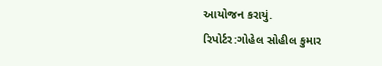આયોજન કરાયું.
રિપોર્ટર:ગોહેલ સોહીલ કુમાર